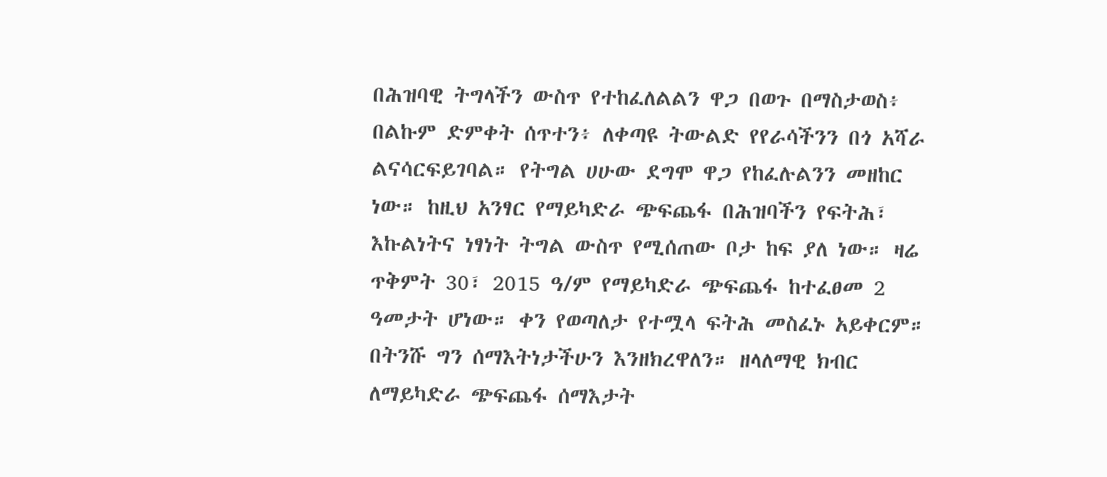በሕዝባዊ ትግላችን ውስጥ የተከፈለልልን ዋጋ በወጉ በማስታወስ፥ በልኩም ድምቀት ሰጥተን፥ ለቀጣዩ ትውልድ የየራሳችንን በጎ አሻራ ልናሳርፍይገባል። የትግል ሀሁው ደግሞ ዋጋ የከፈሉልንን መዘከር ነው። ከዚህ አንፃር የማይካድራ ጭፍጨፋ በሕዝባችን የፍትሕ፣ እኩልነትና ነፃነት ትግል ውስጥ የሚሰጠው ቦታ ከፍ ያለ ነው። ዛሬ ጥቅምት 30፣ 2015 ዓ/ም የማይካድራ ጭፍጨፋ ከተፈፀመ 2 ዓመታት ሆነው። ቀን የወጣለታ የተሟላ ፍትሕ መስፈኑ አይቀርም። በትንሹ ግን ሰማእትነታችሁን እንዘክረዋለን። ዘላለማዊ ክብር ለማይካድራ ጭፍጨፋ ሰማእታት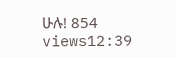ሁሉ! 854 views12:39